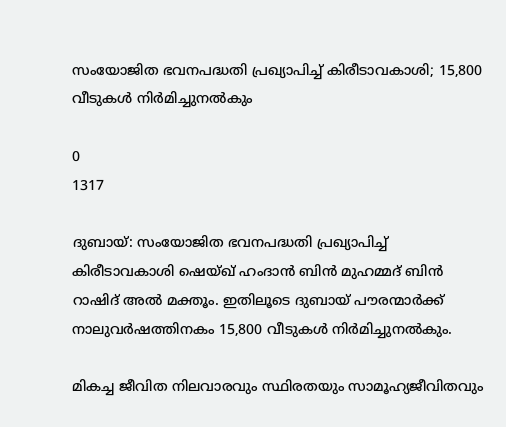സംയോജിത ഭവനപദ്ധതി പ്രഖ്യാപിച്ച് കിരീടാവകാശി; 15,800 വീടുകള്‍ നിര്‍മിച്ചുനൽകും

0
1317

ദുബായ്: സംയോജിത ഭവനപദ്ധതി പ്രഖ്യാപിച്ച് കിരീടാവകാശി ഷെയ്ഖ് ഹംദാന്‍ ബിന്‍ മുഹമ്മദ് ബിന്‍ റാഷിദ് അല്‍ മക്തൂം. ഇതിലൂടെ ദുബായ് പൗരന്മാര്‍ക്ക് നാലുവര്‍ഷത്തിനകം 15,800 വീടുകള്‍ നിര്‍മിച്ചുനൽകും.

മികച്ച ജീവിത നിലവാരവും സ്ഥിരതയും സാമൂഹ്യജീവിതവും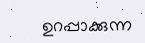ഉറപ്പാക്കുന്ന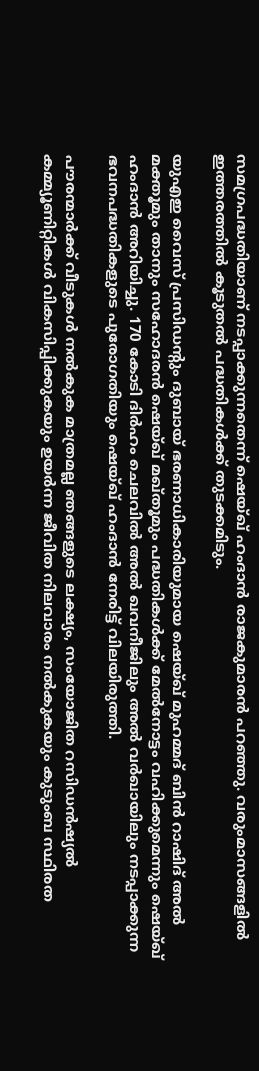സമഗ്രപദ്ധതിയാണ് നടപ്പാക്കുന്നതെന്ന് ഷെയ്ഖ് ഹംദാന്‍ രാജകുമാരന്‍ പറഞ്ഞു. വരുംമാസങ്ങളില്‍ ഇത്തരത്തില്‍ കൂടുതല്‍ പദ്ധതികള്‍ക്ക് തുടക്കമിടും.

യുഎഇ വൈസ് പ്രസിഡന്റും ദുബായ് ഭരണാധികാരിയുമായ ഷെയ്ഖ് മുഹമ്മദ് ബിന്‍ റാഷിദ് അല്‍ മക്തൂമും താനും സഹോദരന്‍ ഷെയ്ഖ് മഖ്തൂമും പദ്ധതികള്‍ക്ക് മേല്‍നോട്ടം വഹിക്കുമെന്നും ഷെയ്ഖ് ഹംദാന്‍ അറിയിച്ചു. 170 കോടി ദിര്‍ഹം ചെലവില്‍ അല്‍ ഖവനീജിലും അല്‍ വര്‍ഖായിലും നടപ്പാക്കുന്ന ഭവനപദ്ധതികളുടെ പുരോഗതിയും ഷെയ്ഖ് ഹംദാന്‍ നേരിട്ട് വിലയിരുത്തി.

പൗരന്മാർക്ക് വീടുകൾ നൽകുക മാത്രമല്ല ഞങ്ങളുടെ ലക്ഷ്യം, സംയോജിത റസിഡൻഷ്യൽ കമ്മ്യൂണിറ്റികൾ വികസിപ്പിക്കുകയും ഉയർന്ന ജീവിത നിലവാരം നൽകുകയും കുടുംബ സ്ഥിരത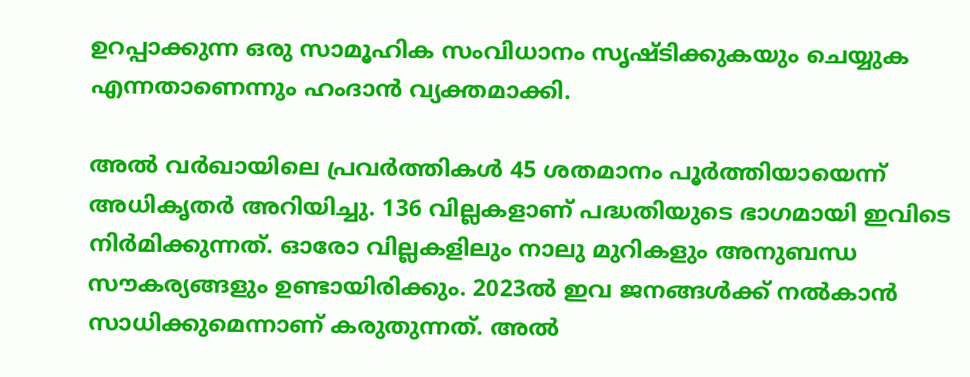ഉറപ്പാക്കുന്ന ഒരു സാമൂഹിക സംവിധാനം സൃഷ്ടിക്കുകയും ചെയ്യുക എന്നതാണെന്നും ഹംദാൻ വ്യക്തമാക്കി.

അല്‍ വര്‍ഖായിലെ പ്രവർത്തികൾ 45 ശതമാനം പൂർത്തിയായെന്ന് അധികൃതർ അറിയിച്ചു. 136 വില്ലകളാണ് പദ്ധതിയുടെ ഭാഗമായി ഇവിടെ നിർമിക്കുന്നത്. ഓരോ വില്ലകളിലും നാലു മുറികളും അനുബന്ധ സൗകര്യങ്ങളും ഉണ്ടായിരിക്കും. 2023ൽ ഇവ ജനങ്ങൾക്ക് നൽകാൻ സാധിക്കുമെന്നാണ് കരുതുന്നത്. അല്‍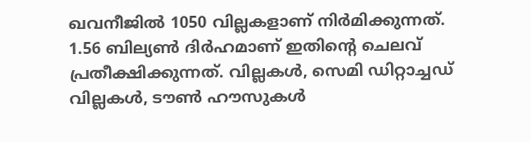ഖവനീജിൽ 1050 വില്ലകളാണ് നിർമിക്കുന്നത്. 1.56 ബില്യൺ ദിർഹമാണ് ഇതിന്റെ ചെലവ് പ്രതീക്ഷിക്കുന്നത്. വില്ലകൾ, സെമി ഡിറ്റാച്ചഡ് വില്ലകൾ, ടൗൺ ഹൗസുകൾ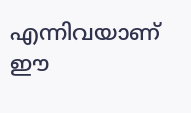എന്നിവയാണ് ഈ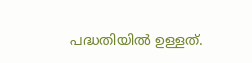പദ്ധതിയിൽ ഉള്ളത്.